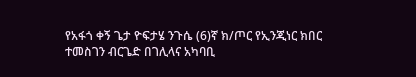የአፋጎ ቀኝ ጌታ ዮፍታሄ ንጉሴ (6)ኛ ክ/ጦር የኢንጂነር ክበር ተመስገን ብርጌድ በገሊላና አካባቢ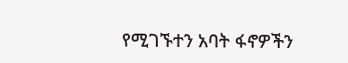የሚገኙተን አባት ፋኖዎችን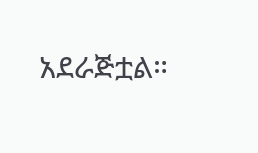አደራጅቷል።